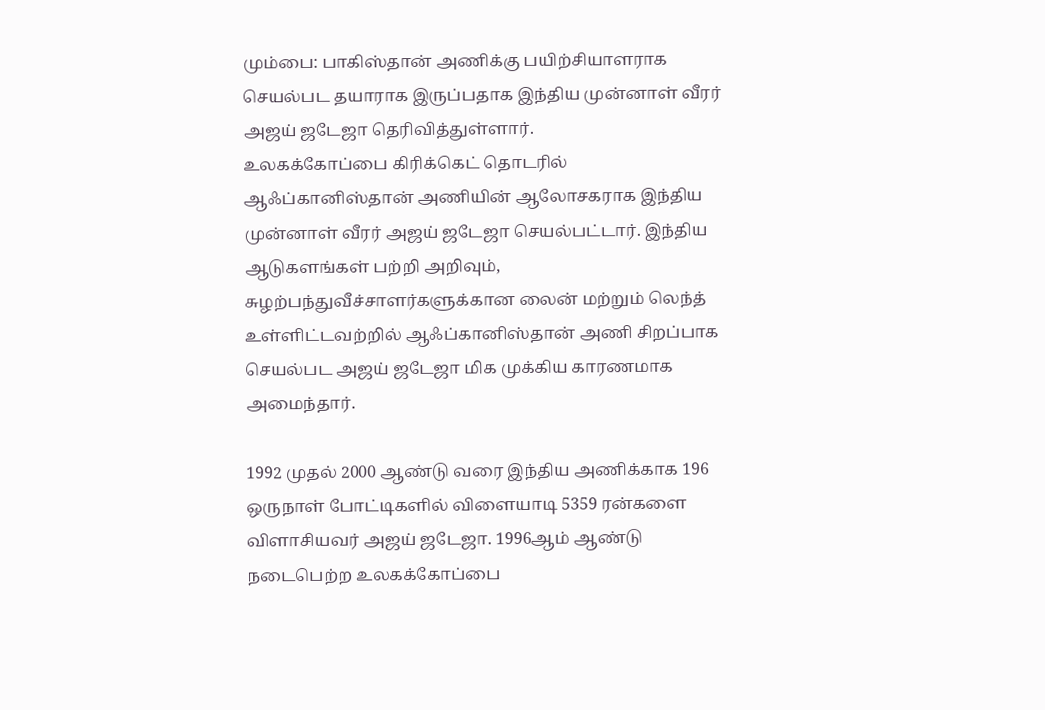மும்பை: பாகிஸ்தான் அணிக்கு பயிற்சியாளராக செயல்பட தயாராக இருப்பதாக இந்திய முன்னாள் வீரர் அஜய் ஜடேஜா தெரிவித்துள்ளார்.
உலகக்கோப்பை கிரிக்கெட் தொடரில் ஆஃப்கானிஸ்தான் அணியின் ஆலோசகராக இந்திய முன்னாள் வீரர் அஜய் ஜடேஜா செயல்பட்டார். இந்திய ஆடுகளங்கள் பற்றி அறிவும், சுழற்பந்துவீச்சாளர்களுக்கான லைன் மற்றும் லெந்த் உள்ளிட்டவற்றில் ஆஃப்கானிஸ்தான் அணி சிறப்பாக செயல்பட அஜய் ஜடேஜா மிக முக்கிய காரணமாக அமைந்தார்.

1992 முதல் 2000 ஆண்டு வரை இந்திய அணிக்காக 196 ஒருநாள் போட்டிகளில் விளையாடி 5359 ரன்களை விளாசியவர் அஜய் ஜடேஜா. 1996ஆம் ஆண்டு நடைபெற்ற உலகக்கோப்பை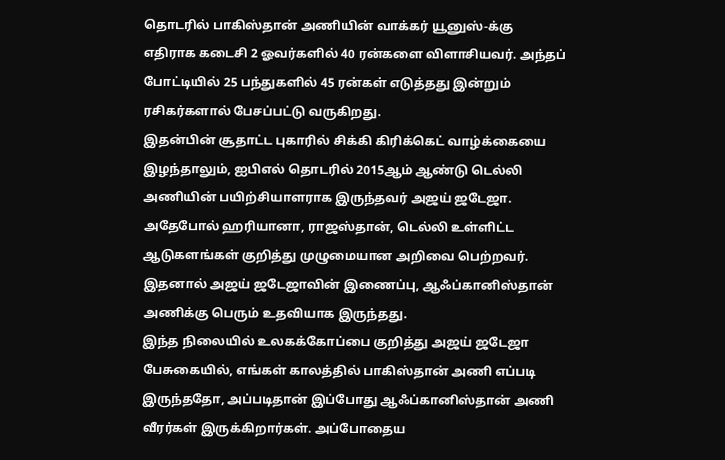தொடரில் பாகிஸ்தான் அணியின் வாக்கர் யூனுஸ்-க்கு எதிராக கடைசி 2 ஓவர்களில் 40 ரன்களை விளாசியவர். அந்தப் போட்டியில் 25 பந்துகளில் 45 ரன்கள் எடுத்தது இன்றும் ரசிகர்களால் பேசப்பட்டு வருகிறது.
இதன்பின் சூதாட்ட புகாரில் சிக்கி கிரிக்கெட் வாழ்க்கையை இழந்தாலும், ஐபிஎல் தொடரில் 2015ஆம் ஆண்டு டெல்லி அணியின் பயிற்சியாளராக இருந்தவர் அஜய் ஜடேஜா. அதேபோல் ஹரியானா, ராஜஸ்தான், டெல்லி உள்ளிட்ட ஆடுகளங்கள் குறித்து முழுமையான அறிவை பெற்றவர். இதனால் அஜய் ஜடேஜாவின் இணைப்பு, ஆஃப்கானிஸ்தான் அணிக்கு பெரும் உதவியாக இருந்தது.
இந்த நிலையில் உலகக்கோப்பை குறித்து அஜய் ஜடேஜா பேசுகையில், எங்கள் காலத்தில் பாகிஸ்தான் அணி எப்படி இருந்ததோ, அப்படிதான் இப்போது ஆஃப்கானிஸ்தான் அணி வீரர்கள் இருக்கிறார்கள். அப்போதைய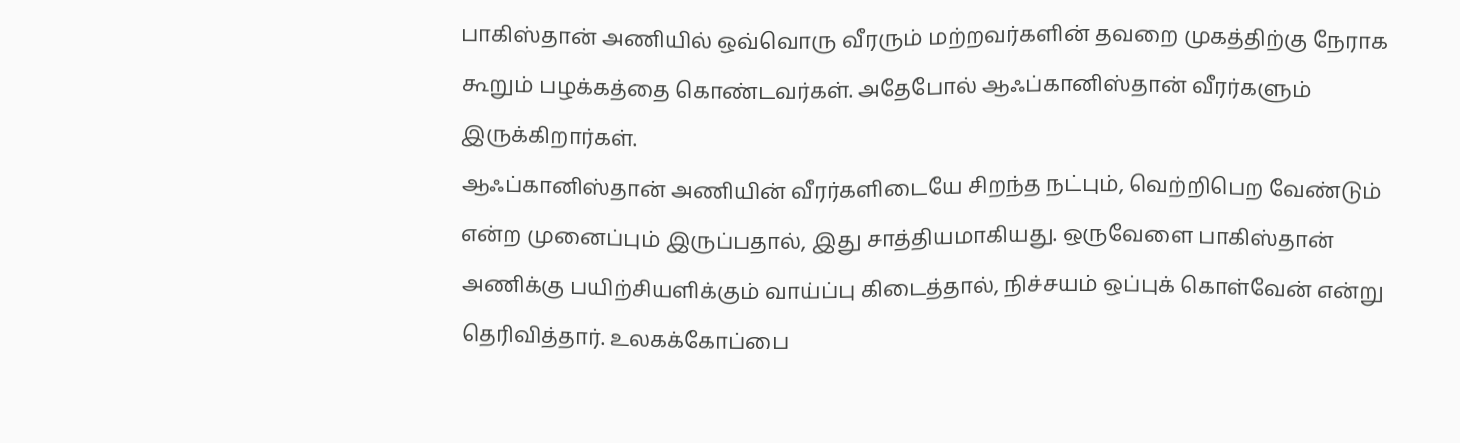பாகிஸ்தான் அணியில் ஒவ்வொரு வீரரும் மற்றவர்களின் தவறை முகத்திற்கு நேராக கூறும் பழக்கத்தை கொண்டவர்கள். அதேபோல் ஆஃப்கானிஸ்தான் வீரர்களும் இருக்கிறார்கள்.
ஆஃப்கானிஸ்தான் அணியின் வீரர்களிடையே சிறந்த நட்பும், வெற்றிபெற வேண்டும் என்ற முனைப்பும் இருப்பதால், இது சாத்தியமாகியது. ஒருவேளை பாகிஸ்தான் அணிக்கு பயிற்சியளிக்கும் வாய்ப்பு கிடைத்தால், நிச்சயம் ஒப்புக் கொள்வேன் என்று தெரிவித்தார். உலகக்கோப்பை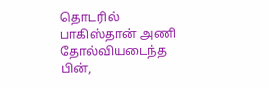தொடரில் பாகிஸ்தான் அணி தோல்வியடைந்த பின்,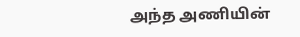அந்த அணியின்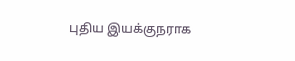புதிய இயக்குநராக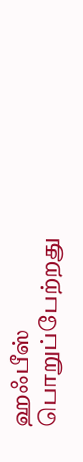ஹஃபீஸ் பொறுப்பேற்றது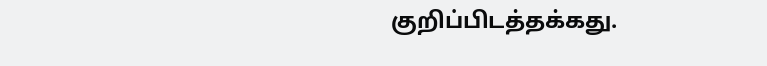குறிப்பிடத்தக்கது.